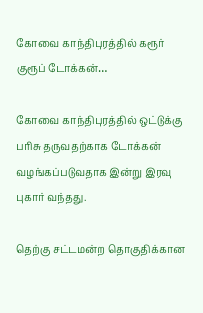கோவை காந்திபுரத்தில் கரூர் குரூப் டோக்கன்…

கோவை காந்திபுரத்தில் ஒட்டுக்கு பரிசு தருவதற்காக டோக்கன் வழங்கப்படுவதாக இன்று இரவு புகார் வந்தது.

தெற்கு சட்டமன்ற தொகுதிக்கான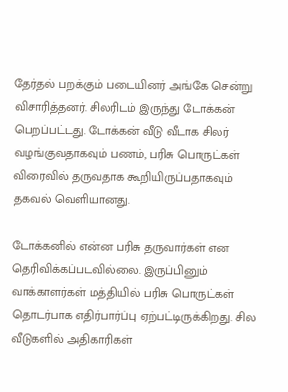தேர்தல் பறக்கும் படையினர் அங்கே சென்று விசாரித்தனர். சிலரிடம் இருந்து டோக்கன் பெறப்பட்டது. டோக்கன் வீடு வீடாக சிலர் வழங்குவதாகவும் பணம், பரிசு பொருட்கள் விரைவில் தருவதாக கூறியிருப்பதாகவும் தகவல் வெளியானது.

டோக்கனில் என்ன பரிசு தருவார்கள் என தெரிவிக்கப்படவில்லை. இருப்பினும் வாக்காளர்கள் மத்தியில் பரிசு பொருட்கள் தொடர்பாக எதிர்பார்ப்பு ஏற்பட்டிருக்கிறது. சில வீடுகளில் அதிகாரிகள்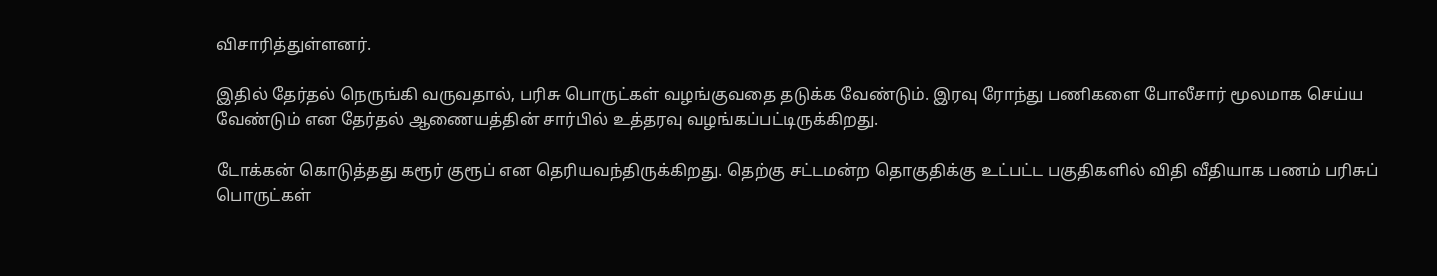விசாரித்துள்ளனர்.

இதில் தேர்தல் நெருங்கி வருவதால், பரிசு பொருட்கள் வழங்குவதை தடுக்க வேண்டும். இரவு ரோந்து பணிகளை போலீசார் மூலமாக செய்ய வேண்டும் என தேர்தல் ஆணையத்தின் சார்பில் உத்தரவு வழங்கப்பட்டிருக்கிறது.

டோக்கன் கொடுத்தது கரூர் குரூப் என தெரியவந்திருக்கிறது. தெற்கு சட்டமன்ற தொகுதிக்கு உட்பட்ட பகுதிகளில் விதி வீதியாக பணம் பரிசுப் பொருட்கள்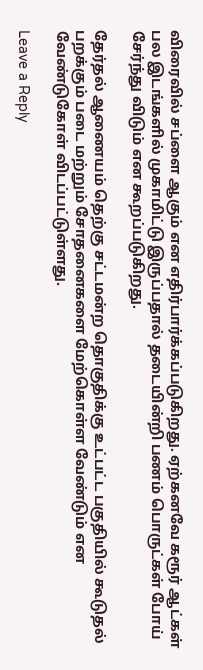விரைவில் சப்ளை ஆகும் என எதிர்பார்க்கப்படுகிறது. ஏற்கனவே கரூர் ஆட்கள் பல இடங்களில் முகாமிட்டு இருப்பதால் தடையின்றி பணம் பொருட்கள் போய் சேர்ந்து விடும் என கூறப்படுகிறது.

தேர்தல் ஆணையம் தெற்கு சட்டமன்ற தொகுதிக்கு உட்பட்ட பகுதியில் கூடுதல் பறக்கும் படை மற்றும் சோதனைகளை மேற்கொள்ள வேண்டும் என வேண்டுகோள் விடப்பட்டுள்ளது.

Leave a Reply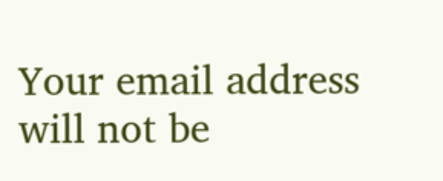Your email address will not be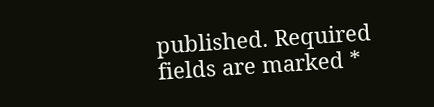published. Required fields are marked *